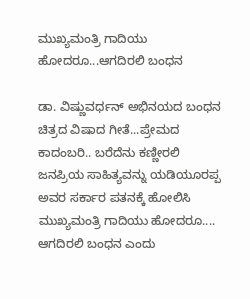ಮುಖ್ಯಮಂತ್ರಿ ಗಾದಿಯು ಹೋದರೂ...ಆಗದಿರಲಿ ಬಂಧನ

ಡಾ. ವಿಷ್ಣುವರ್ಧನ್ ಅಭಿನಯದ ಬಂಧನ ಚಿತ್ರದ ವಿಷಾದ ಗೀತೆ...ಪ್ರೇಮದ ಕಾದಂಬರಿ.. ಬರೆದೆನು ಕಣ್ಣೀರಲಿ ಜನಪ್ರಿಯ ಸಾಹಿತ್ಯವನ್ನು ಯಡಿಯೂರಪ್ಪ ಅವರ ಸರ್ಕಾರ ಪತನಕ್ಕೆ ಹೋಲಿಸಿ ಮುಖ್ಯಮಂತ್ರಿ ಗಾದಿಯು ಹೋದರೂ.... ಆಗದಿರಲಿ ಬಂಧನ ಎಂದು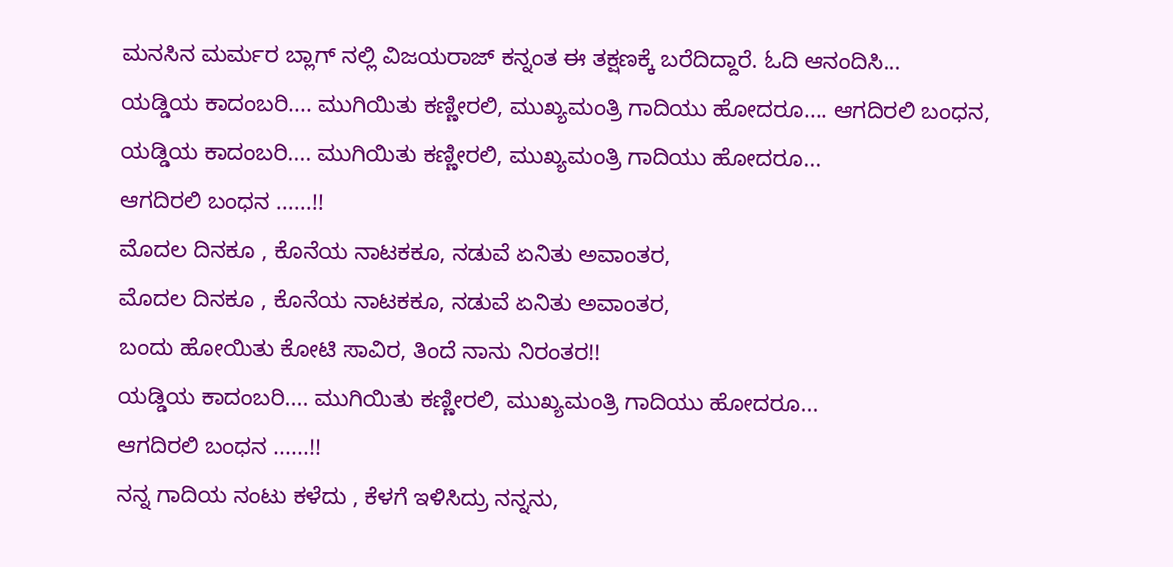ಮನಸಿನ ಮರ್ಮರ ಬ್ಲಾಗ್ ನಲ್ಲಿ ವಿಜಯರಾಜ್ ಕನ್ನಂತ ಈ ತಕ್ಷಣಕ್ಕೆ ಬರೆದಿದ್ದಾರೆ. ಓದಿ ಆನಂದಿಸಿ...
ಯಡ್ಡಿಯ ಕಾದಂಬರಿ.... ಮುಗಿಯಿತು ಕಣ್ಣೀರಲಿ, ಮುಖ್ಯಮಂತ್ರಿ ಗಾದಿಯು ಹೋದರೂ.... ಆಗದಿರಲಿ ಬಂಧನ,
ಯಡ್ಡಿಯ ಕಾದಂಬರಿ.... ಮುಗಿಯಿತು ಕಣ್ಣೀರಲಿ, ಮುಖ್ಯಮಂತ್ರಿ ಗಾದಿಯು ಹೋದರೂ...
ಆಗದಿರಲಿ ಬಂಧನ ......!!
ಮೊದಲ ದಿನಕೂ , ಕೊನೆಯ ನಾಟಕಕೂ, ನಡುವೆ ಏನಿತು ಅವಾಂತರ,
ಮೊದಲ ದಿನಕೂ , ಕೊನೆಯ ನಾಟಕಕೂ, ನಡುವೆ ಏನಿತು ಅವಾಂತರ,
ಬಂದು ಹೋಯಿತು ಕೋಟಿ ಸಾವಿರ, ತಿಂದೆ ನಾನು ನಿರಂತರ!!
ಯಡ್ಡಿಯ ಕಾದಂಬರಿ.... ಮುಗಿಯಿತು ಕಣ್ಣೀರಲಿ, ಮುಖ್ಯಮಂತ್ರಿ ಗಾದಿಯು ಹೋದರೂ...
ಆಗದಿರಲಿ ಬಂಧನ ......!!
ನನ್ನ ಗಾದಿಯ ನಂಟು ಕಳೆದು , ಕೆಳಗೆ ಇಳಿಸಿದ್ರು ನನ್ನನು,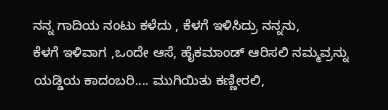ನನ್ನ ಗಾದಿಯ ನಂಟು ಕಳೆದು , ಕೆಳಗೆ ಇಳಿಸಿದ್ರು ನನ್ನನು,
ಕೆಳಗೆ ಇಳಿವಾಗ ,ಒಂದೇ ಆಸೆ, ಹೈಕಮಾಂಡ್ ಆರಿಸಲಿ ನಮ್ಮವ್ರನ್ನು
ಯಡ್ಡಿಯ ಕಾದಂಬರಿ.... ಮುಗಿಯಿತು ಕಣ್ಣೀರಲಿ,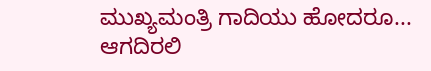ಮುಖ್ಯಮಂತ್ರಿ ಗಾದಿಯು ಹೋದರೂ...
ಆಗದಿರಲಿ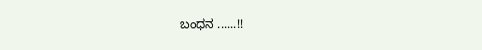ಬಂಧನ ......!!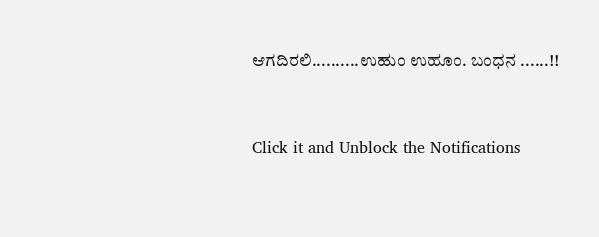ಆಗದಿರಲಿ..........ಉಹುಂ ಉಹೂಂ. ಬಂಧನ ......!!


Click it and Unblock the Notifications